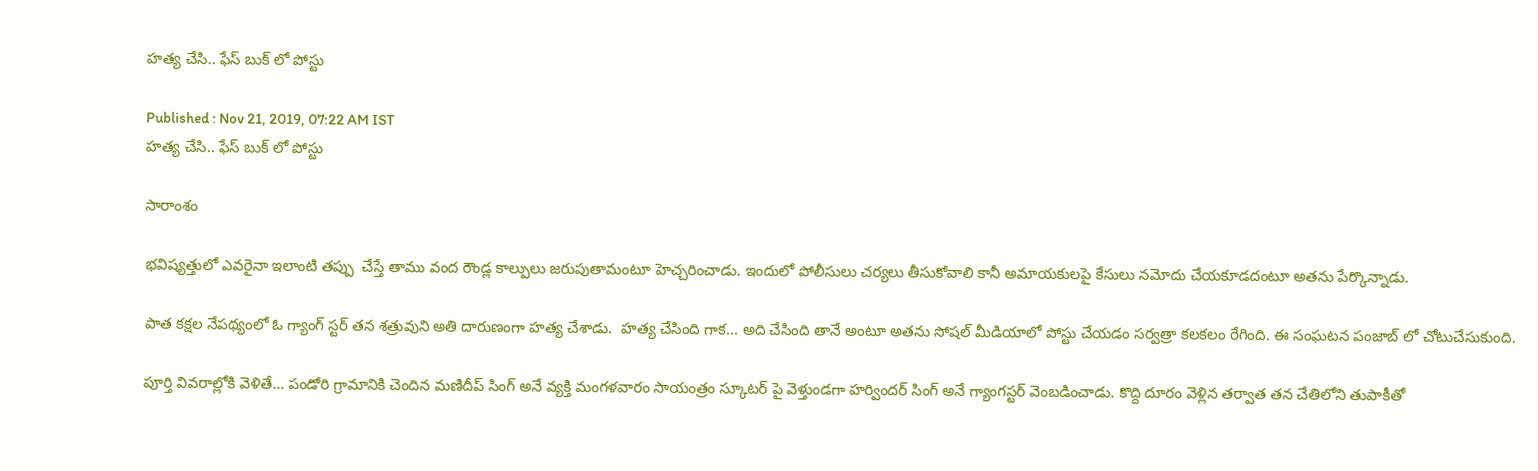హత్య చేసి.. ఫేస్ బుక్ లో పోస్టు

Published : Nov 21, 2019, 07:22 AM IST
హత్య చేసి.. ఫేస్ బుక్ లో పోస్టు

సారాంశం

భవిష్యత్తులో ఎవరైనా ఇలాంటి తప్పు  చేస్తే తాము వంద రౌండ్ల కాల్పులు జరుపుతామంటూ హెచ్చరించాడు. ఇందులో పోలీసులు చర్యలు తీసుకోవాలి కానీ అమాయకులపై కేసులు నమోదు చేయకూడదంటూ అతను పేర్కొన్నాడు.

పాత కక్షల నేపథ్యంలో ఓ గ్యాంగ్ స్టర్ తన శత్రువుని అతి దారుణంగా హత్య చేశాడు.  హత్య చేసింది గాక... అది చేసింది తానే అంటూ అతను సోషల్ మీడియాలో పోస్టు చేయడం సర్వత్రా కలకలం రేగింది. ఈ సంఘటన పంజాబ్ లో చోటుచేసుకుంది.

పూర్తి వివరాల్లోకి వెళితే... పండోరి గ్రామానికి చెందిన మణిదీప్ సింగ్ అనే వ్యక్తి మంగళవారం సాయంత్రం స్కూటర్ పై వెళ్తుండగా హర్విందర్ సింగ్ అనే గ్యాంగస్టర్ వెంబడించాడు. కొద్ది దూరం వెళ్లిన తర్వాత తన చేతిలోని తుపాకీతో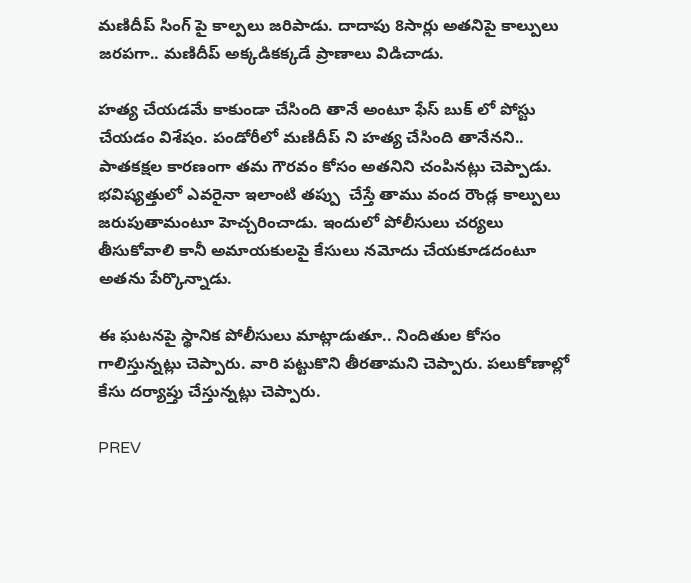మణిదీప్ సింగ్ పై కాల్పలు జరిపాడు. దాదాపు 8సార్లు అతనిపై కాల్పులు జరపగా.. మణిదీప్ అక్కడికక్కడే ప్రాణాలు విడిచాడు.

హత్య చేయడమే కాకుండా చేసింది తానే అంటూ ఫేస్ బుక్ లో పోస్టు చేయడం విశేషం. పండోరీలో మణిదీప్ ని హత్య చేసింది తానేనని.. పాతకక్షల కారణంగా తమ గౌరవం కోసం అతనిని చంపినట్లు చెప్పాడు. భవిష్యత్తులో ఎవరైనా ఇలాంటి తప్పు  చేస్తే తాము వంద రౌండ్ల కాల్పులు జరుపుతామంటూ హెచ్చరించాడు. ఇందులో పోలీసులు చర్యలు తీసుకోవాలి కానీ అమాయకులపై కేసులు నమోదు చేయకూడదంటూ అతను పేర్కొన్నాడు.

ఈ ఘటనపై స్థానిక పోలీసులు మాట్లాడుతూ.. నిందితుల కోసం గాలిస్తున్నట్లు చెప్పారు. వారి పట్టుకొని తీరతామని చెప్పారు. పలుకోణాల్లో కేసు దర్యాప్తు చేస్తున్నట్లు చెప్పారు.

PREV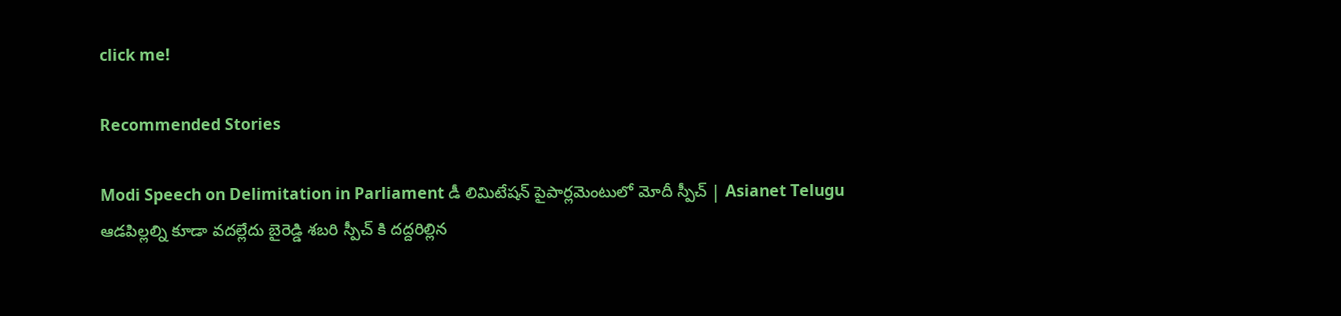click me!

Recommended Stories

Modi Speech on Delimitation in Parliament డీ లిమిటేషన్ పైపార్లమెంటులో మోదీ స్పీచ్ | Asianet Telugu
ఆడపిల్లల్ని కూడా వదల్లేదు బైరెడ్డి శబరి స్పీచ్ కి దద్దరిల్లిన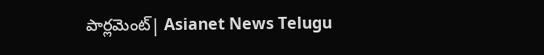పార్లమెంట్| Asianet News Telugu